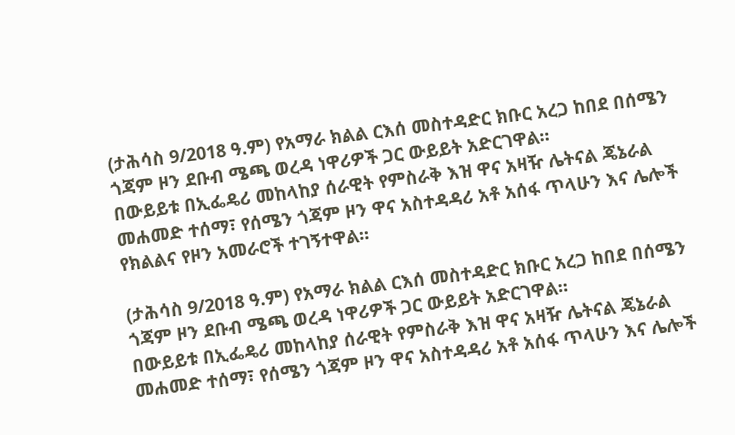(ታሕሳስ 9/2018 ዓ.ም) የአማራ ክልል ርእሰ መስተዳድር ክቡር አረጋ ከበደ በሰሜን ጎጃም ዞን ደቡብ ሜጫ ወረዳ ነዋሪዎች ጋር ውይይት አድርገዋል።
በውይይቱ በኢፌዴሪ መከላከያ ሰራዊት የምስራቅ እዝ ዋና አዛዥ ሌትናል ጄኔራል መሐመድ ተሰማ፣ የሰሜን ጎጃም ዞን ዋና አስተዳዳሪ አቶ አሰፋ ጥላሁን እና ሌሎች የክልልና የዞን አመራሮች ተገኝተዋል።

(ታሕሳስ 9/2018 ዓ.ም) የአማራ ክልል ርእሰ መስተዳድር ክቡር አረጋ ከበደ በሰሜን ጎጃም ዞን ደቡብ ሜጫ ወረዳ ነዋሪዎች ጋር ውይይት አድርገዋል።
በውይይቱ በኢፌዴሪ መከላከያ ሰራዊት የምስራቅ እዝ ዋና አዛዥ ሌትናል ጄኔራል መሐመድ ተሰማ፣ የሰሜን ጎጃም ዞን ዋና አስተዳዳሪ አቶ አሰፋ ጥላሁን እና ሌሎች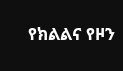የክልልና የዞን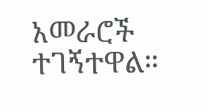አመራሮች ተገኝተዋል።